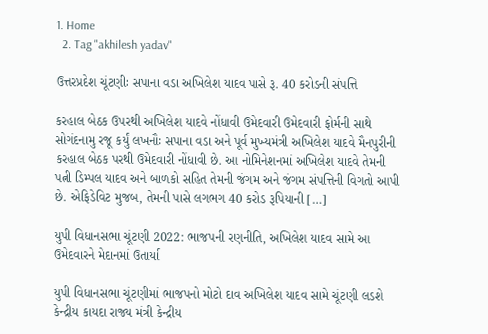1. Home
  2. Tag "akhilesh yadav"

ઉત્તરપ્રદેશ ચૂંટણીઃ સપાના વડા અખિલેશ યાદવ પાસે રૂ. 40 કરોડની સંપત્તિ

કરહાલ બેઠક ઉપરથી અખિલેશ યાદવે નોંધાવી ઉમેદવારી ઉમેદવારી ફોર્મની સાથે સોગંદનામુ રજૂ કર્યું લખનૌઃ સપાના વડા અને પૂર્વ મુખ્યમંત્રી અખિલેશ યાદવે મૈનપુરીની કરહાલ બેઠક પરથી ઉમેદવારી નોંધાવી છે. આ નોમિનેશનમાં અખિલેશ યાદવે તેમની પત્ની ડિમ્પલ યાદવ અને બાળકો સહિત તેમની જંગમ અને જંગમ સંપત્તિની વિગતો આપી છે. એફિડેવિટ મુજબ, તેમની પાસે લગભગ 40 કરોડ રૂપિયાની […]

યુપી વિધાનસભા ચૂંટણી 2022: ભાજપની રણનીતિ, અખિલેશ યાદવ સામે આ ઉમેદવારને મેદાનમાં ઉતાર્યા

યુપી વિધાનસભા ચૂંટણીમાં ભાજપનો મોટો દાવ અખિલેશ યાદવ સામે ચૂંટણી લડશે કેન્દ્રીય કાયદા રાજ્ય મંત્રી કેન્દ્રીય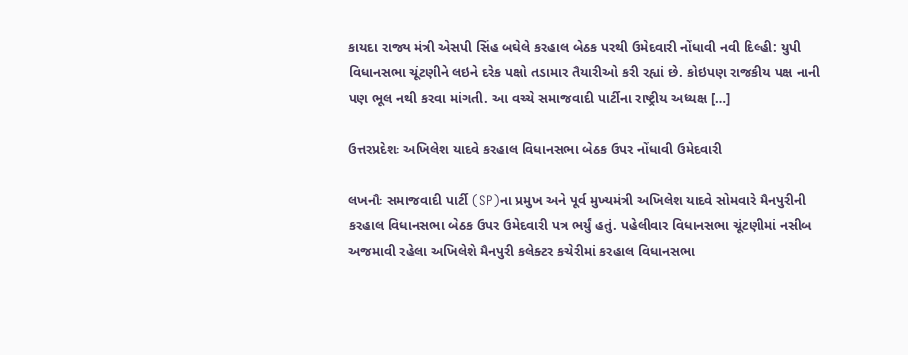કાયદા રાજ્ય મંત્રી એસપી સિંહ બઘેલે કરહાલ બેઠક પરથી ઉમેદવારી નોંધાવી નવી દિલ્હી: યુપી વિધાનસભા ચૂંટણીને લઇને દરેક પક્ષો તડામાર તૈયારીઓ કરી રહ્યાં છે. કોઇપણ રાજકીય પક્ષ નાની પણ ભૂલ નથી કરવા માંગતી. આ વચ્ચે સમાજવાદી પાર્ટીના રાષ્ટ્રીય અધ્યક્ષ […]

ઉત્તરપ્રદેશઃ અખિલેશ યાદવે કરહાલ વિધાનસભા બેઠક ઉપર નોંધાવી ઉમેદવારી

લખનૌઃ સમાજવાદી પાર્ટી (SP)ના પ્રમુખ અને પૂર્વ મુખ્યમંત્રી અખિલેશ યાદવે સોમવારે મૈનપુરીની કરહાલ વિધાનસભા બેઠક ઉપર ઉમેદવારી પત્ર ભર્યું હતું. પહેલીવાર વિધાનસભા ચૂંટણીમાં નસીબ અજમાવી રહેલા અખિલેશે મૈનપુરી કલેક્ટર કચેરીમાં કરહાલ વિધાનસભા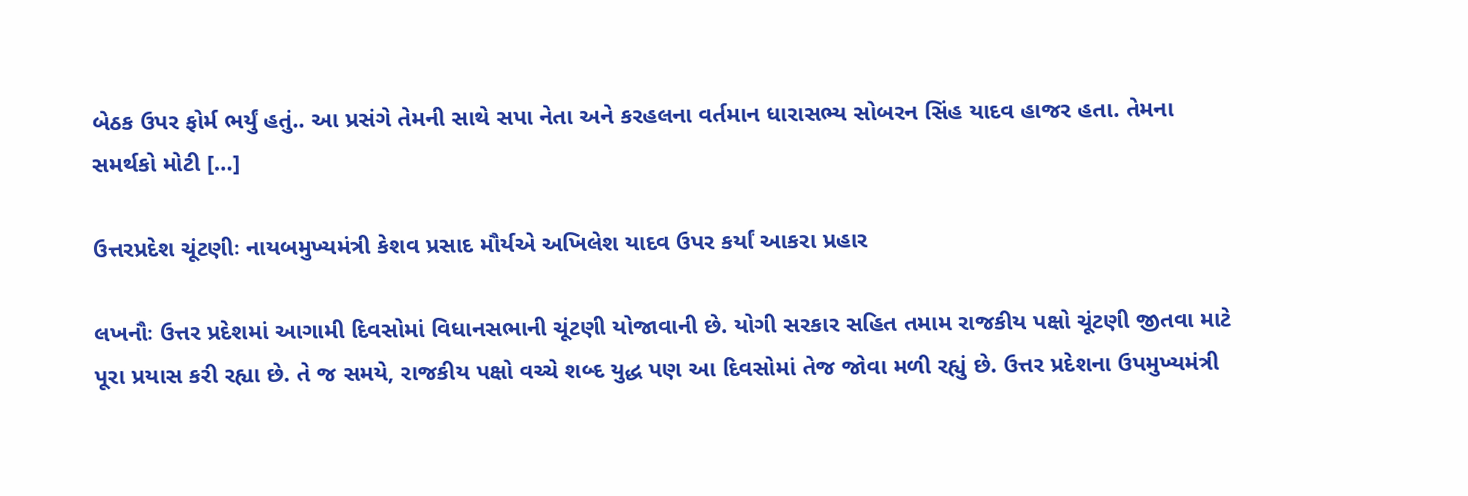બેઠક ઉપર ફોર્મ ભર્યું હતું.. આ પ્રસંગે તેમની સાથે સપા નેતા અને કરહલના વર્તમાન ધારાસભ્ય સોબરન સિંહ યાદવ હાજર હતા. તેમના સમર્થકો મોટી […]

ઉત્તરપ્રદેશ ચૂંટણીઃ નાયબમુખ્યમંત્રી કેશવ પ્રસાદ મૌર્યએ અખિલેશ યાદવ ઉપર કર્યાં આકરા પ્રહાર

લખનૌઃ ઉત્તર પ્રદેશમાં આગામી દિવસોમાં વિધાનસભાની ચૂંટણી યોજાવાની છે. યોગી સરકાર સહિત તમામ રાજકીય પક્ષો ચૂંટણી જીતવા માટે પૂરા પ્રયાસ કરી રહ્યા છે. તે જ સમયે, રાજકીય પક્ષો વચ્ચે શબ્દ યુદ્ધ પણ આ દિવસોમાં તેજ જોવા મળી રહ્યું છે. ઉત્તર પ્રદેશના ઉપમુખ્યમંત્રી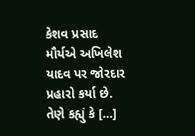કેશવ પ્રસાદ મૌર્યએ અખિલેશ યાદવ પર જોરદાર પ્રહારો કર્યા છે. તેણે કહ્યું કે […]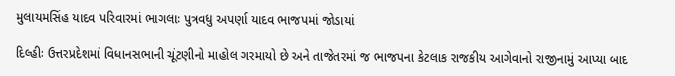મુલાયમસિંહ યાદવ પરિવારમાં ભાગલાઃ પુત્રવધુ અપર્ણા યાદવ ભાજપમાં જોડાયાં

દિલ્હીઃ ઉત્તરપ્રદેશમાં વિધાનસભાની ચૂંટણીનો માહોલ ગરમાયો છે અને તાજેતરમાં જ ભાજપના કેટલાક રાજકીય આગેવાનો રાજીનામું આપ્યા બાદ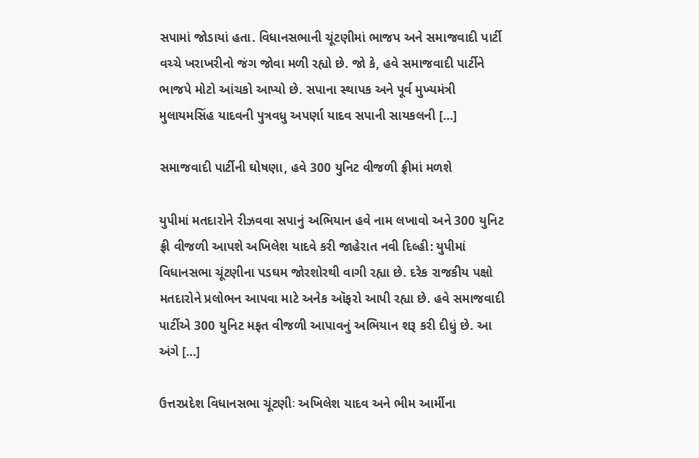સપામાં જોડાયાં હતા. વિધાનસભાની ચૂંટણીમાં ભાજપ અને સમાજવાદી પાર્ટી વચ્ચે ખરાખરીનો જંગ જોવા મળી રહ્યો છે. જો કે, હવે સમાજવાદી પાર્ટીને ભાજપે મોટો આંચકો આપ્યો છે. સપાના સ્થાપક અને પૂર્વ મુખ્યમંત્રી મુલાયમસિંહ યાદવની પુત્રવધુ અપર્ણા યાદવ સપાની સાયકલની […]

સમાજવાદી પાર્ટીની ઘોષણા, હવે 300 યુનિટ વીજળી ફ્રીમાં મળશે

યુપીમાં મતદારોને રીઝવવા સપાનું અભિયાન હવે નામ લખાવો અને 300 યુનિટ ફ્રી વીજળી આપશે અખિલેશ યાદવે કરી જાહેરાત નવી દિલ્હી: યુપીમાં વિધાનસભા ચૂંટણીના પડઘમ જોરશોરથી વાગી રહ્યા છે. દરેક રાજકીય પક્ષો મતદારોને પ્રલોભન આપવા માટે અનેક ઑફરો આપી રહ્યા છે. હવે સમાજવાદી પાર્ટીએ 300 યુનિટ મફત વીજળી આપાવનું અભિયાન શરૂ કરી દીધું છે. આ અંગે […]

ઉત્તરપ્રદેશ વિધાનસભા ચૂંટણીઃ અખિલેશ યાદવ અને ભીમ આર્મીના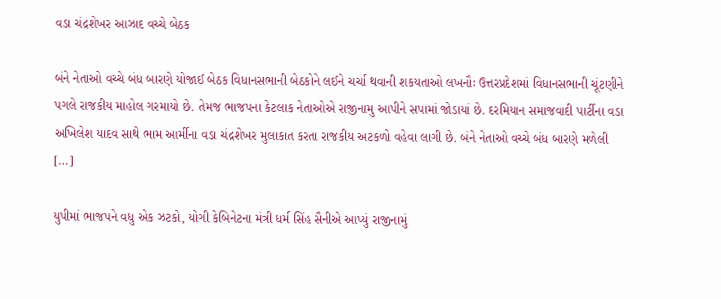વડા ચંદ્રશેખર આઝાદ વચ્ચે બેઠક

બંને નેતાઓ વચ્ચે બંધ બારણે યોજાઈ બેઠક વિધાનસભાની બેઠકોને લઈને ચર્ચા થવાની શકયતાઓ લખનૌઃ ઉત્તરપ્રદેશમાં વિધાનસભાની ચૂંટણીને પગલે રાજકીય માહોલ ગરમાયો છે. તેમજ ભાજપના કેટલાક નેતાઓએ રાજીનામુ આપીને સપામાં જોડાયાં છે. દરમિયાન સમાજવાદી પાર્ટીના વડા અખિલેશ યાદવ સાથે ભામ આર્મીના વડા ચંદ્રશેખર મુલાકાત કરતા રાજકીય અટકળો વહેવા લાગી છે. બંને નેતાઓ વચ્ચે બંધ બારણે મળેલી […]

યુપીમાં ભાજપને વધુ એક ઝટકો, યોગી કેબિનેટના મંત્રી ધર્મ સિંહ સૈનીએ આપ્યું રાજીનામું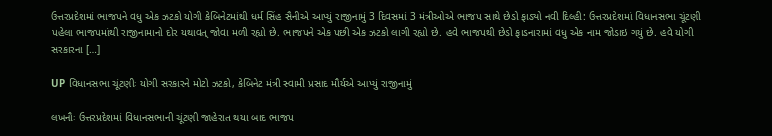ઉત્તરપ્રદેશમાં ભાજપને વધુ એક ઝટકો યોગી કેબિનેટમાંથી ધર્મ સિંહ સૈનીએ આપ્યું રાજીનામું 3 દિવસમાં 3 મંત્રીઓએ ભાજપ સાથે છેડો ફાડ્યો નવી દિલ્હી: ઉત્તરપ્રદેશમાં વિધાનસભા ચૂંટણી પહેલા ભાજપમાંથી રાજીનામાનો દોર યથાવત્ જોવા મળી રહ્યો છે. ભાજપને એક પછી એક ઝટકો લાગી રહ્યો છે. હવે ભાજપથી છેડો ફાડનારામાં વધુ એક નામ જોડાઇ ગયું છે. હવે યોગી સરકારના […]

UP વિધાનસભા ચૂંટણીઃ યોગી સરકારને મોટો ઝટકો, કેબિનેટ મંત્રી સ્વામી પ્રસાદ મૌર્યએ આપ્યું રાજીનામું

લખનૌઃ ઉત્તરપ્રદેશમાં વિધાનસભાની ચૂંટણી જાહેરાત થયા બાદ ભાજપ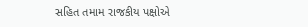સહિત તમામ રાજકીય પક્ષોએ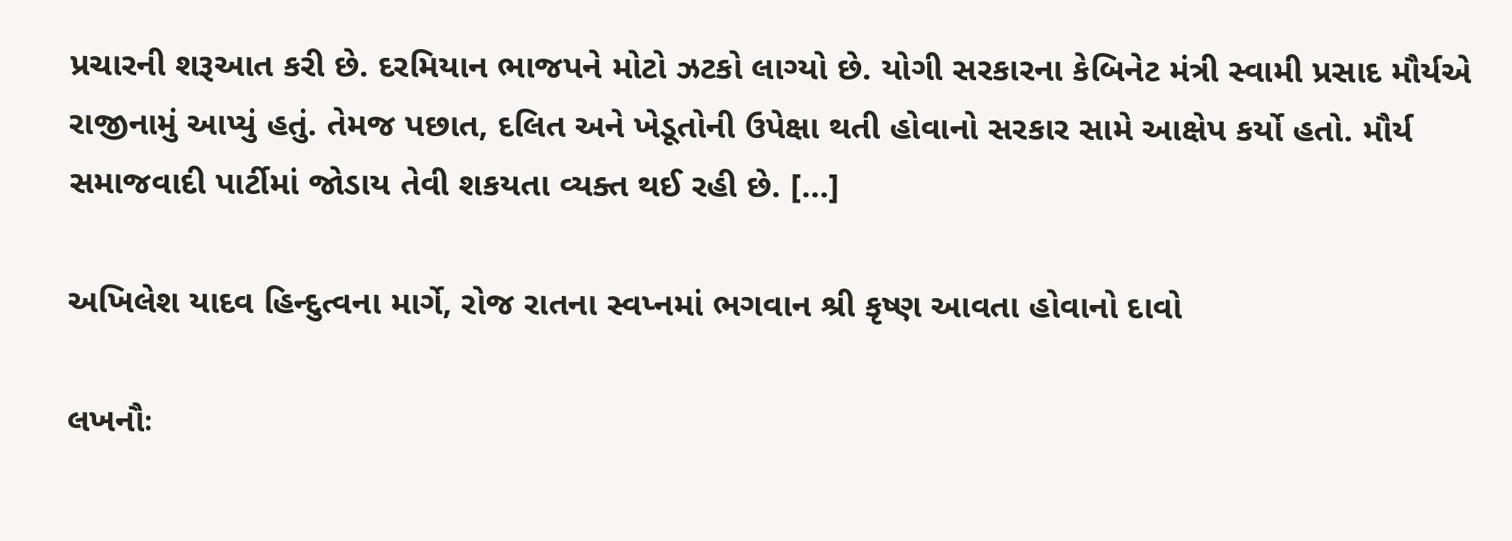પ્રચારની શરૂઆત કરી છે. દરમિયાન ભાજપને મોટો ઝટકો લાગ્યો છે. યોગી સરકારના કેબિનેટ મંત્રી સ્વામી પ્રસાદ મૌર્યએ રાજીનામું આપ્યું હતું. તેમજ પછાત, દલિત અને ખેડૂતોની ઉપેક્ષા થતી હોવાનો સરકાર સામે આક્ષેપ કર્યો હતો. મૌર્ય સમાજવાદી પાર્ટીમાં જોડાય તેવી શકયતા વ્યક્ત થઈ રહી છે. […]

અખિલેશ યાદવ હિન્દુત્વના માર્ગે, રોજ રાતના સ્વપ્નમાં ભગવાન શ્રી કૃષ્ણ આવતા હોવાનો દાવો

લખનૌઃ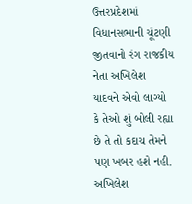ઉત્તરપ્રદેશમાં વિધાનસભાની ચૂંટણી જીતવાનો રંગ રાજકીય નેતા અખિલેશ યાદવને એવો લાગ્યો કે તેઓ શું બોલી રહ્યા છે તે તો કદાચ તેમને પણ ખબર હશે નહી. અખિલેશ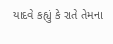યાદવે કહ્યું કે રાતે તેમના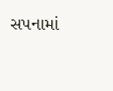સપનામાં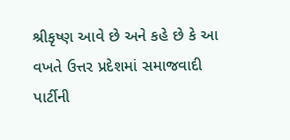શ્રીકૃષ્ણ આવે છે અને કહે છે કે આ વખતે ઉત્તર પ્રદેશમાં સમાજવાદી પાર્ટીની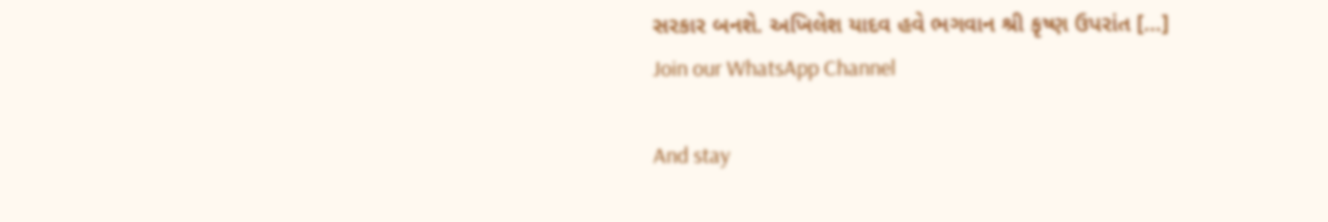સરકાર બનશે. અખિલેશ યાદવ હવે ભગવાન શ્રી કૃષ્ણ ઉપરાંત […]
Join our WhatsApp Channel

And stay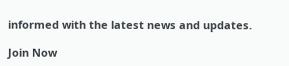informed with the latest news and updates.

Join Now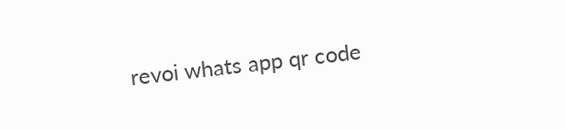revoi whats app qr code